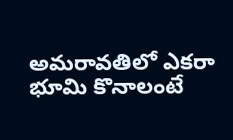అమరావతిలో ఎకరా భూమి కొనాలంటే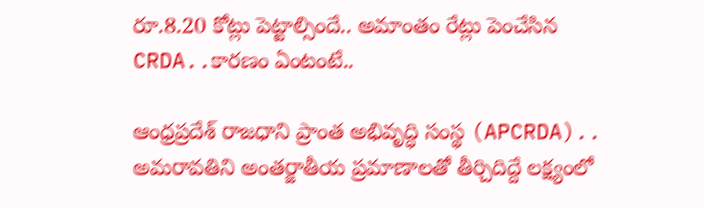రూ.8.20 కోట్లు పెట్టాల్సిందే.. అమాంతం రేట్లు పెంచేసిన CRDA..కారణం ఏంటంటే..

ఆంధ్రప్రదేశ్ రాజధాని ప్రాంత అభివృద్ధి సంస్థ (APCRDA).. అమరావతిని అంతర్జాతీయ ప్రమాణాలతో తీర్చిదిద్దే లక్ష్యంలో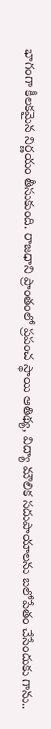భాగంగా కీలకమైన నిర్ణయం తీసుకుంది. రాజధాని ప్రాంతంలో ప్రపంచ స్థాయి ఆతిథ్య, విద్యా మౌలిక సదుపాయాలను బలోపేతం చేసేందుకు గాను..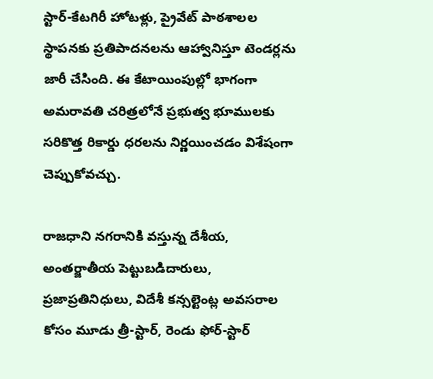స్టార్-కేటగిరీ హోటళ్లు, ప్రైవేట్ పాఠశాలల స్థాపనకు ప్రతిపాదనలను ఆహ్వానిస్తూ టెండర్లను జారీ చేసింది. ఈ కేటాయింపుల్లో భాగంగా అమరావతి చరిత్రలోనే ప్రభుత్వ భూములకు సరికొత్త రికార్డు ధరలను నిర్ణయించడం విశేషంగా చెప్పుకోవచ్చు.

రాజధాని నగరానికి వస్తున్న దేశీయ, అంతర్జాతీయ పెట్టుబడిదారులు, ప్రజాప్రతినిధులు, విదేశీ కన్సల్టెంట్ల అవసరాల కోసం మూడు త్రీ-స్టార్, రెండు ఫోర్-స్టార్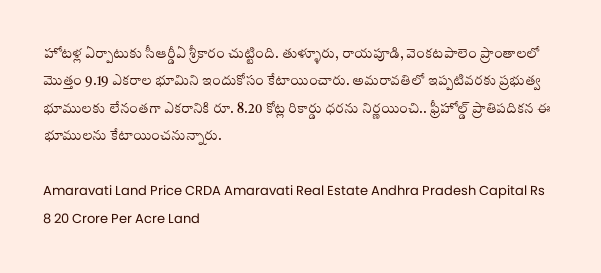హోటళ్ల ఏర్పాటుకు సీఆర్డీఏ శ్రీకారం చుట్టింది. తుళ్ళూరు, రాయపూడి, వెంకటపాలెం ప్రాంతాలలో మొత్తం 9.19 ఎకరాల భూమిని ఇందుకోసం కేటాయించారు. అమరావతిలో ఇప్పటివరకు ప్రభుత్వ భూములకు లేనంతగా ఎకరానికి రూ. 8.20 కోట్ల రికార్డు ధరను నిర్ణయించి.. ఫ్రీహోల్డ్ ప్రాతిపదికన ఈ భూములను కేటాయించనున్నారు.

Amaravati Land Price CRDA Amaravati Real Estate Andhra Pradesh Capital Rs 8 20 Crore Per Acre Land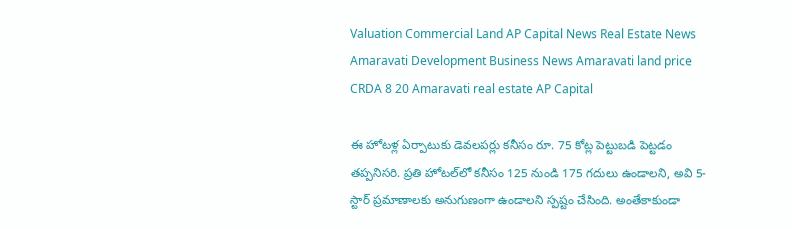Valuation Commercial Land AP Capital News Real Estate News Amaravati Development Business News Amaravati land price CRDA 8 20 Amaravati real estate AP Capital

ఈ హోటళ్ల ఏర్పాటుకు డెవలపర్లు కనీసం రూ. 75 కోట్ల పెట్టుబడి పెట్టడం తప్పనిసరి. ప్రతి హోటల్‌లో కనీసం 125 నుండి 175 గదులు ఉండాలని, అవి 5-స్టార్ ప్రమాణాలకు అనుగుణంగా ఉండాలని స్పష్టం చేసింది. అంతేకాకుండా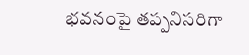భవనంపై తప్పనిసరిగా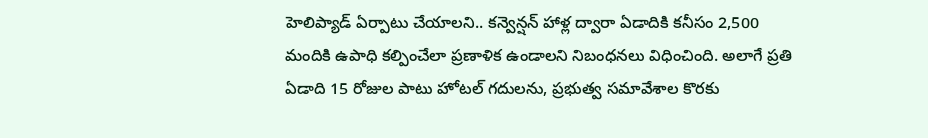హెలిప్యాడ్ ఏర్పాటు చేయాలని.. కన్వెన్షన్ హాళ్ల ద్వారా ఏడాదికి కనీసం 2,500 మందికి ఉపాధి కల్పించేలా ప్రణాళిక ఉండాలని నిబంధనలు విధించింది. అలాగే ప్రతి ఏడాది 15 రోజుల పాటు హోటల్ గదులను, ప్రభుత్వ సమావేశాల కొరకు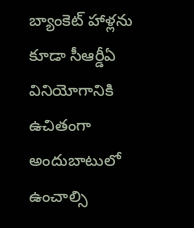బ్యాంకెట్ హాళ్లను కూడా సీఆర్డీఏ వినియోగానికి ఉచితంగా అందుబాటులో ఉంచాల్సి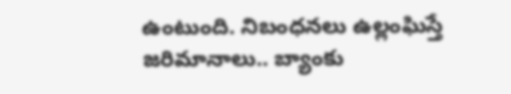ఉంటుంది. నిబంధనలు ఉల్లంఘిస్తే జరిమానాలు.. బ్యాంకు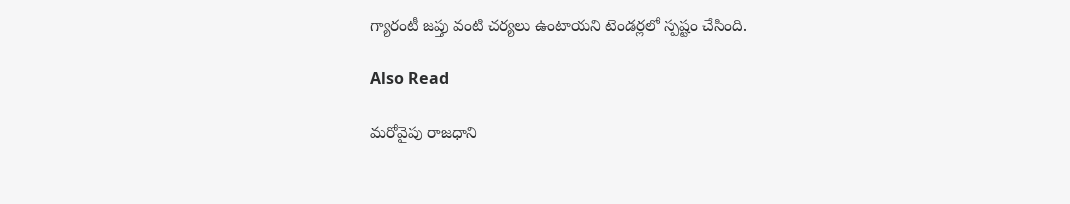గ్యారంటీ జప్తు వంటి చర్యలు ఉంటాయని టెండర్లలో స్పష్టం చేసింది.

Also Read

మరోవైపు రాజధాని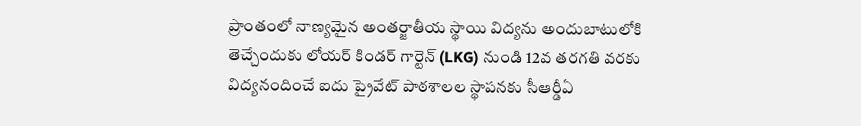ప్రాంతంలో నాణ్యమైన అంతర్జాతీయ స్థాయి విద్యను అందుబాటులోకి తెచ్చేందుకు లోయర్ కిండర్ గార్టెన్ (LKG) నుండి 12వ తరగతి వరకు విద్యనందించే ఐదు ప్రైవేట్ పాఠశాలల స్థాపనకు సీఆర్డీఏ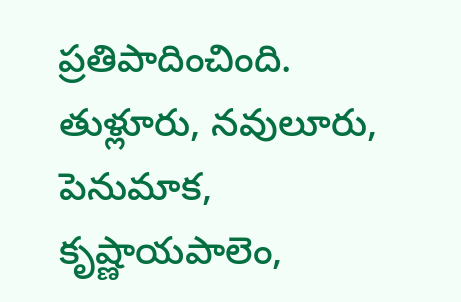ప్రతిపాదించింది. తుళ్లూరు, నవులూరు, పెనుమాక, కృష్ణాయపాలెం,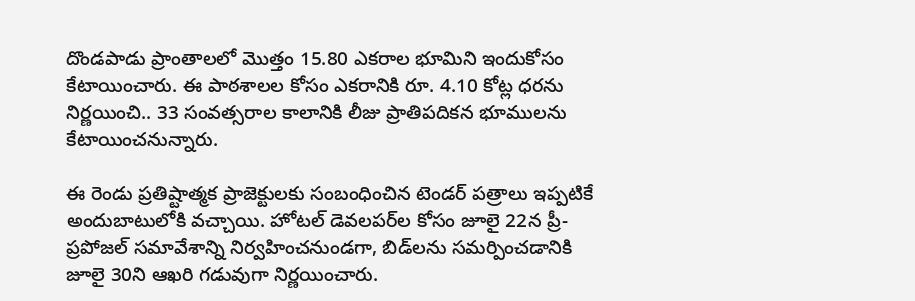దొండపాడు ప్రాంతాలలో మొత్తం 15.80 ఎకరాల భూమిని ఇందుకోసం కేటాయించారు. ఈ పాఠశాలల కోసం ఎకరానికి రూ. 4.10 కోట్ల ధరను నిర్ణయించి.. 33 సంవత్సరాల కాలానికి లీజు ప్రాతిపదికన భూములను కేటాయించనున్నారు.

ఈ రెండు ప్రతిష్టాత్మక ప్రాజెక్టులకు సంబంధించిన టెండర్ పత్రాలు ఇప్పటికే అందుబాటులోకి వచ్చాయి. హోటల్ డెవలపర్‌ల కోసం జూలై 22న ప్రీ-ప్రపోజల్ సమావేశాన్ని నిర్వహించనుండగా, బిడ్‌లను సమర్పించడానికి జూలై 30ని ఆఖరి గడువుగా నిర్ణయించారు.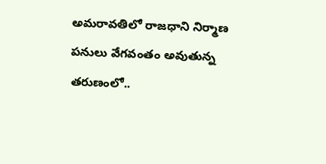అమరావతిలో రాజధాని నిర్మాణ పనులు వేగవంతం అవుతున్న తరుణంలో..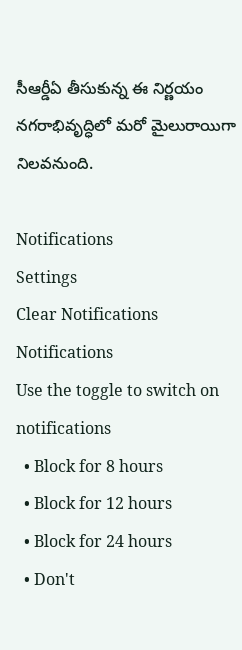సీఆర్డీఏ తీసుకున్న ఈ నిర్ణయం నగరాభివృద్ధిలో మరో మైలురాయిగా నిలవనుంది.

Notifications
Settings
Clear Notifications
Notifications
Use the toggle to switch on notifications
  • Block for 8 hours
  • Block for 12 hours
  • Block for 24 hours
  • Don't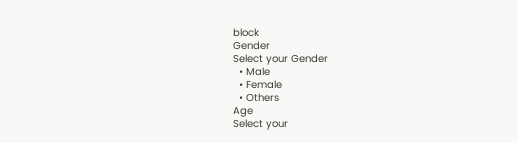block
Gender
Select your Gender
  • Male
  • Female
  • Others
Age
Select your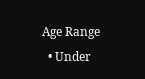Age Range
  • Under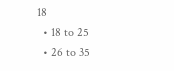18
  • 18 to 25
  • 26 to 35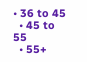• 36 to 45
  • 45 to 55
  • 55+